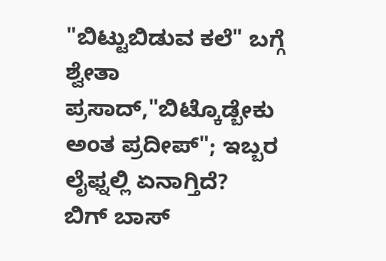"ಬಿಟ್ಟುಬಿಡುವ ಕಲೆ" ಬಗ್ಗೆ ಶ್ವೇತಾ ಪ್ರಸಾದ್,"ಬಿಟ್ಕೊಡ್ಬೇಕು ಅಂತ ಪ್ರದೀಪ್"; ಇಬ್ಬರ ಲೈಫ್ನಲ್ಲಿ ಏನಾಗ್ತಿದೆ?
ಬಿಗ್ ಬಾಸ್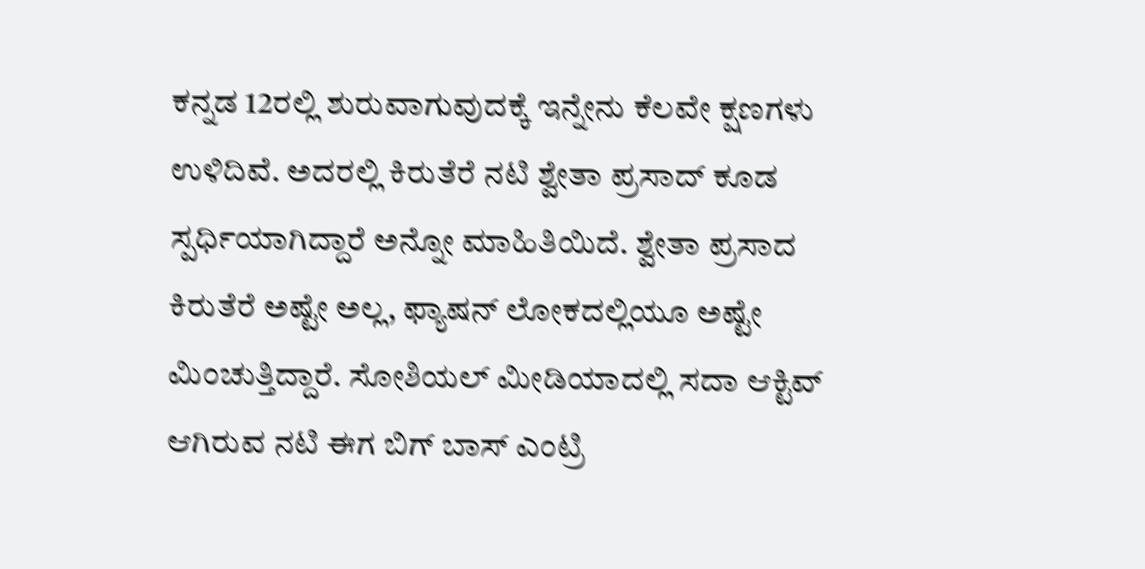ಕನ್ನಡ 12ರಲ್ಲಿ ಶುರುವಾಗುವುದಕ್ಕೆ ಇನ್ನೇನು ಕೆಲವೇ ಕ್ಷಣಗಳು ಉಳಿದಿವೆ. ಅದರಲ್ಲಿ ಕಿರುತೆರೆ ನಟಿ ಶ್ವೇತಾ ಪ್ರಸಾದ್ ಕೂಡ ಸ್ಪರ್ಧಿಯಾಗಿದ್ದಾರೆ ಅನ್ನೋ ಮಾಹಿತಿಯಿದೆ. ಶ್ವೇತಾ ಪ್ರಸಾದ ಕಿರುತೆರೆ ಅಷ್ಟೇ ಅಲ್ಲ, ಫ್ಯಾಷನ್ ಲೋಕದಲ್ಲಿಯೂ ಅಷ್ಟೇ ಮಿಂಚುತ್ತಿದ್ದಾರೆ. ಸೋಶಿಯಲ್ ಮೀಡಿಯಾದಲ್ಲಿ ಸದಾ ಆಕ್ಟಿವ್ ಆಗಿರುವ ನಟಿ ಈಗ ಬಿಗ್ ಬಾಸ್ ಎಂಟ್ರಿ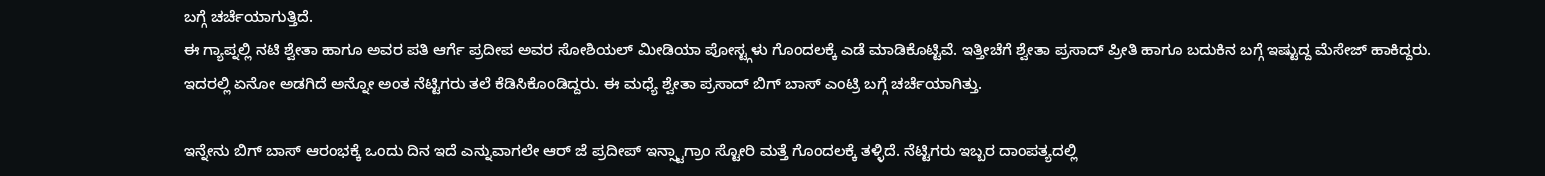ಬಗ್ಗೆ ಚರ್ಚೆಯಾಗುತ್ತಿದೆ.
ಈ ಗ್ಯಾಪ್ನಲ್ಲಿ ನಟಿ ಶ್ವೇತಾ ಹಾಗೂ ಅವರ ಪತಿ ಆರ್ಗೆ ಪ್ರದೀಪ ಅವರ ಸೋಶಿಯಲ್ ಮೀಡಿಯಾ ಪೋಸ್ಟ್ಗಳು ಗೊಂದಲಕ್ಕೆ ಎಡೆ ಮಾಡಿಕೊಟ್ಟಿವೆ. ಇತ್ತೀಚೆಗೆ ಶ್ವೇತಾ ಪ್ರಸಾದ್ ಪ್ರೀತಿ ಹಾಗೂ ಬದುಕಿನ ಬಗ್ಗೆ ಇಷ್ಟುದ್ದ ಮೆಸೇಜ್ ಹಾಕಿದ್ದರು. ಇದರಲ್ಲಿ ಏನೋ ಅಡಗಿದೆ ಅನ್ನೋ ಅಂತ ನೆಟ್ಟಿಗರು ತಲೆ ಕೆಡಿಸಿಕೊಂಡಿದ್ದರು. ಈ ಮಧ್ಯೆ ಶ್ವೇತಾ ಪ್ರಸಾದ್ ಬಿಗ್ ಬಾಸ್ ಎಂಟ್ರಿ ಬಗ್ಗೆ ಚರ್ಚೆಯಾಗಿತ್ತು.

ಇನ್ನೇನು ಬಿಗ್ ಬಾಸ್ ಆರಂಭಕ್ಕೆ ಒಂದು ದಿನ ಇದೆ ಎನ್ನುವಾಗಲೇ ಆರ್ ಜೆ ಪ್ರದೀಪ್ ಇನ್ಸ್ಟಾಗ್ರಾಂ ಸ್ಟೋರಿ ಮತ್ತೆ ಗೊಂದಲಕ್ಕೆ ತಳ್ಳಿದೆ. ನೆಟ್ಟಿಗರು ಇಬ್ಬರ ದಾಂಪತ್ಯದಲ್ಲಿ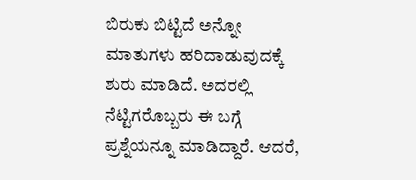ಬಿರುಕು ಬಿಟ್ಟಿದೆ ಅನ್ನೋ ಮಾತುಗಳು ಹರಿದಾಡುವುದಕ್ಕೆ ಶುರು ಮಾಡಿದೆ. ಅದರಲ್ಲಿ ನೆಟ್ಟಿಗರೊಬ್ಬರು ಈ ಬಗ್ಗೆ ಪ್ರಶ್ನೆಯನ್ನೂ ಮಾಡಿದ್ದಾರೆ. ಆದರೆ,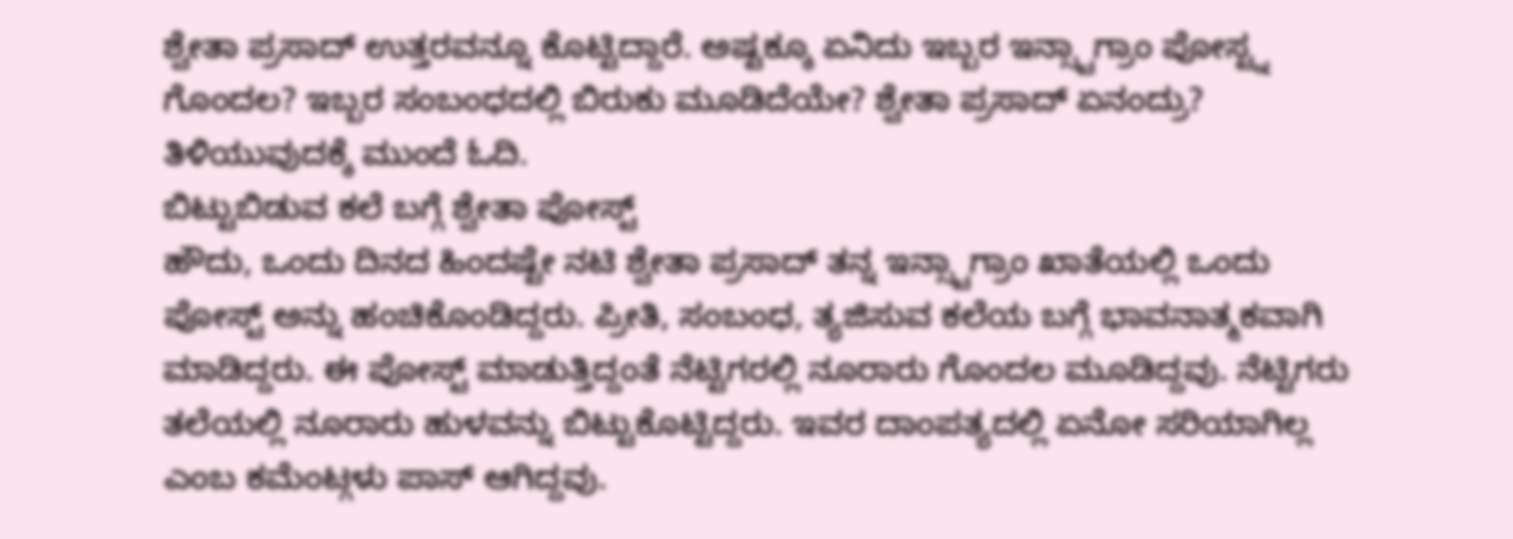ಶ್ವೇತಾ ಪ್ರಸಾದ್ ಉತ್ತರವನ್ನೂ ಕೊಟ್ಟಿದ್ದಾರೆ. ಅಷ್ಟಕ್ಕೂ ಏನಿದು ಇಬ್ಬರ ಇನ್ಸ್ಟಾಗ್ರಾಂ ಪೋಸ್ಟ್ನ ಗೊಂದಲ? ಇಬ್ಬರ ಸಂಬಂಧದಲ್ಲಿ ಬಿರುಕು ಮೂಡಿದೆಯೇ? ಶ್ವೇತಾ ಪ್ರಸಾದ್ ಏನಂದ್ರು? ತಿಳಿಯುವುದಕ್ಕೆ ಮುಂದೆ ಓದಿ.
ಬಿಟ್ಟುಬಿಡುವ ಕಲೆ ಬಗ್ಗೆ ಶ್ವೇತಾ ಪೋಸ್ಟ್
ಹೌದು, ಒಂದು ದಿನದ ಹಿಂದಷ್ಟೇ ನಟಿ ಶ್ವೇತಾ ಪ್ರಸಾದ್ ತನ್ನ ಇನ್ಸ್ಟಾಗ್ರಾಂ ಖಾತೆಯಲ್ಲಿ ಒಂದು ಪೋಸ್ಟ್ ಅನ್ನು ಹಂಚಿಕೊಂಡಿದ್ದರು. ಪ್ರೀತಿ, ಸಂಬಂಧ, ತ್ಯಜಿಸುವ ಕಲೆಯ ಬಗ್ಗೆ ಭಾವನಾತ್ಮಕವಾಗಿ ಮಾಡಿದ್ದರು. ಈ ಪೋಸ್ಟ್ ಮಾಡುತ್ತಿದ್ದಂತೆ ನೆಟ್ಟಿಗರಲ್ಲಿ ನೂರಾರು ಗೊಂದಲ ಮೂಡಿದ್ದವು. ನೆಟ್ಟಿಗರು ತಲೆಯಲ್ಲಿ ನೂರಾರು ಹುಳವನ್ನು ಬಿಟ್ಟುಕೊಟ್ಟಿದ್ದರು. ಇವರ ದಾಂಪತ್ಯದಲ್ಲಿ ಏನೋ ಸರಿಯಾಗಿಲ್ಲ ಎಂಬ ಕಮೆಂಟ್ಗಳು ಪಾಸ್ ಆಗಿದ್ದವು.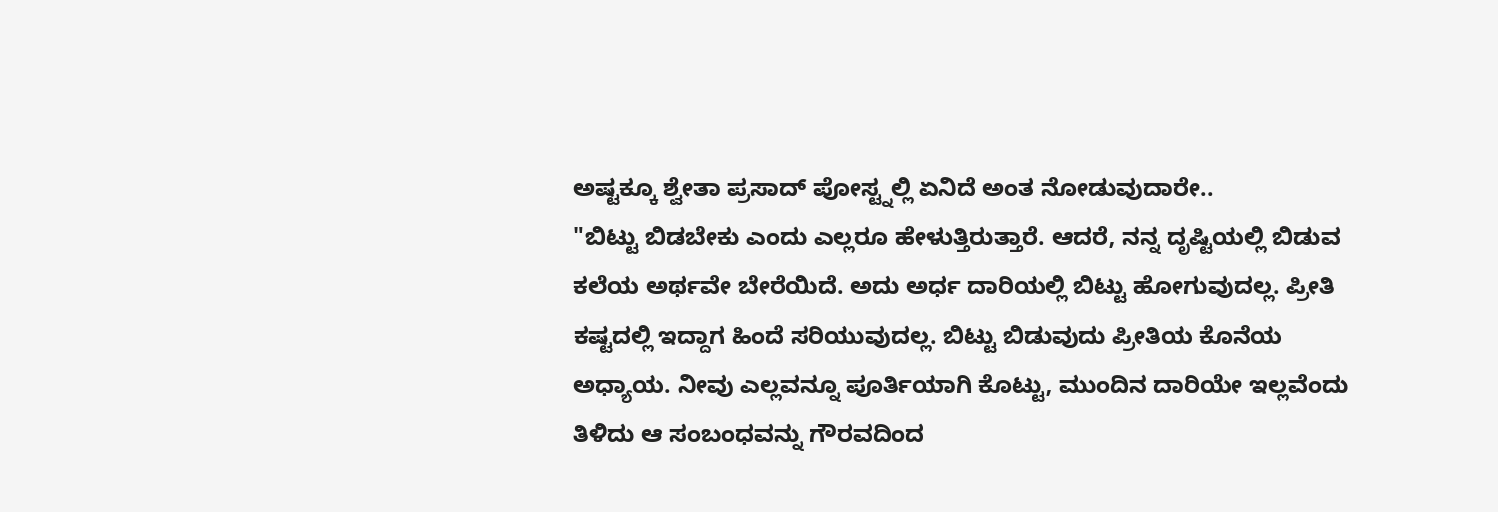ಅಷ್ಟಕ್ಕೂ ಶ್ವೇತಾ ಪ್ರಸಾದ್ ಪೋಸ್ಟ್ನಲ್ಲಿ ಏನಿದೆ ಅಂತ ನೋಡುವುದಾರೇ..
"ಬಿಟ್ಟು ಬಿಡಬೇಕು ಎಂದು ಎಲ್ಲರೂ ಹೇಳುತ್ತಿರುತ್ತಾರೆ. ಆದರೆ, ನನ್ನ ದೃಷ್ಟಿಯಲ್ಲಿ ಬಿಡುವ ಕಲೆಯ ಅರ್ಥವೇ ಬೇರೆಯಿದೆ. ಅದು ಅರ್ಧ ದಾರಿಯಲ್ಲಿ ಬಿಟ್ಟು ಹೋಗುವುದಲ್ಲ. ಪ್ರೀತಿ ಕಷ್ಟದಲ್ಲಿ ಇದ್ದಾಗ ಹಿಂದೆ ಸರಿಯುವುದಲ್ಲ. ಬಿಟ್ಟು ಬಿಡುವುದು ಪ್ರೀತಿಯ ಕೊನೆಯ ಅಧ್ಯಾಯ. ನೀವು ಎಲ್ಲವನ್ನೂ ಪೂರ್ತಿಯಾಗಿ ಕೊಟ್ಟು, ಮುಂದಿನ ದಾರಿಯೇ ಇಲ್ಲವೆಂದು ತಿಳಿದು ಆ ಸಂಬಂಧವನ್ನು ಗೌರವದಿಂದ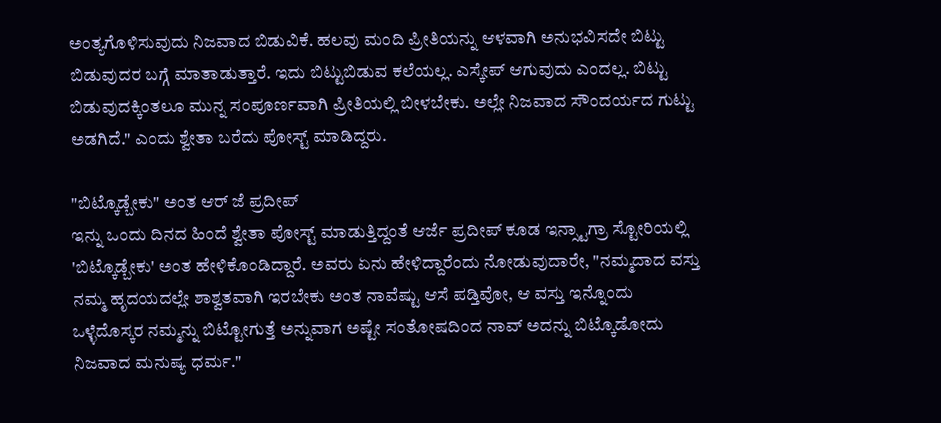ಅಂತ್ಯಗೊಳಿಸುವುದು ನಿಜವಾದ ಬಿಡುವಿಕೆ. ಹಲವು ಮಂದಿ ಪ್ರೀತಿಯನ್ನು ಆಳವಾಗಿ ಅನುಭವಿಸದೇ ಬಿಟ್ಟು ಬಿಡುವುದರ ಬಗ್ಗೆ ಮಾತಾಡುತ್ತಾರೆ. ಇದು ಬಿಟ್ಟುಬಿಡುವ ಕಲೆಯಲ್ಲ. ಎಸ್ಕೇಪ್ ಆಗುವುದು ಎಂದಲ್ಲ. ಬಿಟ್ಟು ಬಿಡುವುದಕ್ಕಿಂತಲೂ ಮುನ್ನ ಸಂಪೂರ್ಣವಾಗಿ ಪ್ರೀತಿಯಲ್ಲಿ ಬೀಳಬೇಕು. ಅಲ್ಲೇ ನಿಜವಾದ ಸೌಂದರ್ಯದ ಗುಟ್ಟು ಅಡಗಿದೆ." ಎಂದು ಶ್ವೇತಾ ಬರೆದು ಪೋಸ್ಟ್ ಮಾಡಿದ್ದರು.

"ಬಿಟ್ಕೊಡ್ಬೇಕು" ಅಂತ ಆರ್ ಜೆ ಪ್ರದೀಪ್
ಇನ್ನು ಒಂದು ದಿನದ ಹಿಂದೆ ಶ್ವೇತಾ ಪೋಸ್ಟ್ ಮಾಡುತ್ತಿದ್ದಂತೆ ಆರ್ಜೆ ಪ್ರದೀಪ್ ಕೂಡ ಇನ್ಸ್ಟಾಗ್ರಾ ಸ್ಟೋರಿಯಲ್ಲಿ 'ಬಿಟ್ಕೊಡ್ಬೇಕು' ಅಂತ ಹೇಳಿಕೊಂಡಿದ್ದಾರೆ. ಅವರು ಏನು ಹೇಳಿದ್ದಾರೆಂದು ನೋಡುವುದಾರೇ, "ನಮ್ಮದಾದ ವಸ್ತು ನಮ್ಮ ಹೃದಯದಲ್ಲೇ ಶಾಶ್ವತವಾಗಿ ಇರಬೇಕು ಅಂತ ನಾವೆಷ್ಟು ಆಸೆ ಪಡ್ತಿವೋ, ಆ ವಸ್ತು ಇನ್ನೊಂದು ಒಳ್ಳೆದೊಸ್ಕರ ನಮ್ಮನ್ನು ಬಿಟ್ಟೋಗುತ್ತೆ ಅನ್ನುವಾಗ ಅಷ್ಟೇ ಸಂತೋಷದಿಂದ ನಾವ್ ಅದನ್ನು ಬಿಟ್ಕೊಡೋದು ನಿಜವಾದ ಮನುಷ್ಯ ಧರ್ಮ."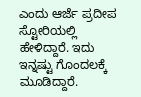ಎಂದು ಆರ್ಜೆ ಪ್ರದೀಪ ಸ್ಟೋರಿಯಲ್ಲಿ ಹೇಳಿದ್ದಾರೆ. ಇದು ಇನ್ನಷ್ಟು ಗೊಂದಲಕ್ಕೆ ಮೂಡಿದ್ದಾರೆ.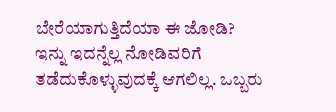ಬೇರೆಯಾಗುತ್ತಿದೆಯಾ ಈ ಜೋಡಿ?
ಇನ್ನು ಇದನ್ನೆಲ್ಲ ನೋಡಿವರಿಗೆ ತಡೆದುಕೊಳ್ಳುವುದಕ್ಕೆ ಆಗಲಿಲ್ಲ. ಒಬ್ಬರು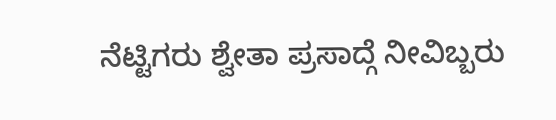ನೆಟ್ಟಿಗರು ಶ್ವೇತಾ ಪ್ರಸಾದ್ಗೆ ನೀವಿಬ್ಬರು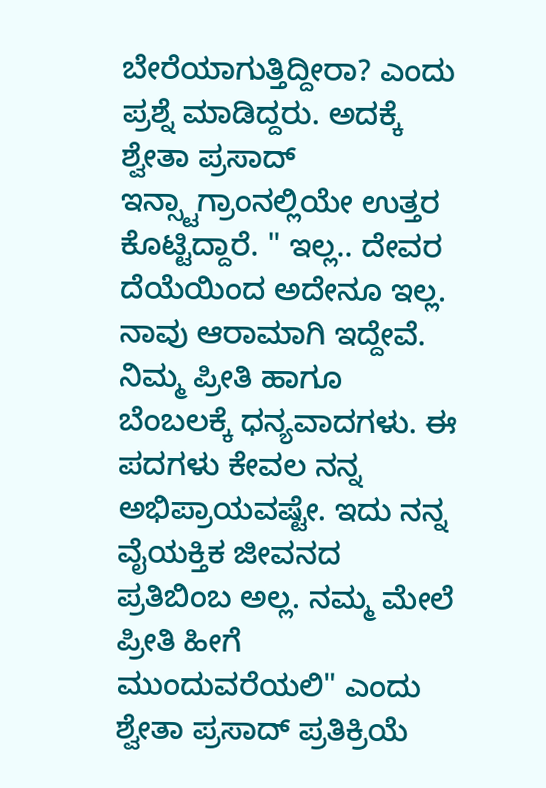ಬೇರೆಯಾಗುತ್ತಿದ್ದೀರಾ? ಎಂದು ಪ್ರಶ್ನೆ ಮಾಡಿದ್ದರು. ಅದಕ್ಕೆ ಶ್ವೇತಾ ಪ್ರಸಾದ್ ಇನ್ಸ್ಟಾಗ್ರಾಂನಲ್ಲಿಯೇ ಉತ್ತರ ಕೊಟ್ಟಿದ್ದಾರೆ. " ಇಲ್ಲ.. ದೇವರ ದೆಯೆಯಿಂದ ಅದೇನೂ ಇಲ್ಲ. ನಾವು ಆರಾಮಾಗಿ ಇದ್ದೇವೆ. ನಿಮ್ಮ ಪ್ರೀತಿ ಹಾಗೂ ಬೆಂಬಲಕ್ಕೆ ಧನ್ಯವಾದಗಳು. ಈ ಪದಗಳು ಕೇವಲ ನನ್ನ ಅಭಿಪ್ರಾಯವಷ್ಟೇ. ಇದು ನನ್ನ ವೈಯಕ್ತಿಕ ಜೀವನದ ಪ್ರತಿಬಿಂಬ ಅಲ್ಲ. ನಮ್ಮ ಮೇಲೆ ಪ್ರೀತಿ ಹೀಗೆ ಮುಂದುವರೆಯಲಿ" ಎಂದು ಶ್ವೇತಾ ಪ್ರಸಾದ್ ಪ್ರತಿಕ್ರಿಯೆ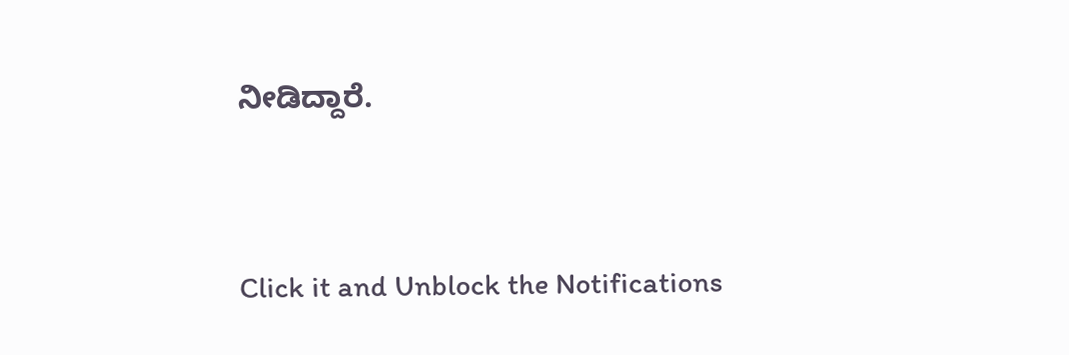ನೀಡಿದ್ದಾರೆ.


Click it and Unblock the Notifications